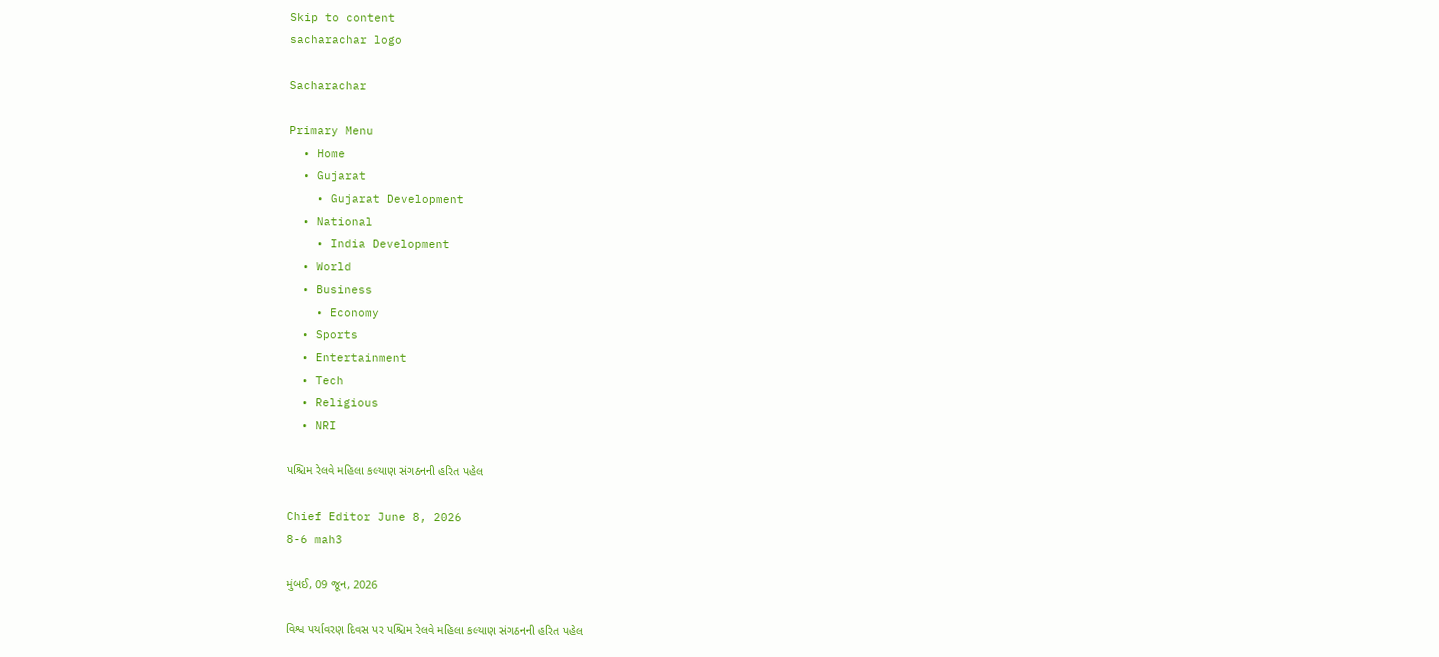Skip to content
sacharachar logo

Sacharachar

Primary Menu
  • Home
  • Gujarat
    • Gujarat Development
  • National
    • India Development
  • World
  • Business
    • Economy
  • Sports
  • Entertainment
  • Tech
  • Religious
  • NRI

પશ્ચિમ રેલવે મહિલા કલ્યાણ સંગઠનની હરિત પહેલ

Chief Editor June 8, 2026
8-6 mah3

મુંબઈ, 09 જૂન, 2026

વિશ્વ પર્યાવરણ દિવસ પર પશ્ચિમ રેલવે મહિલા કલ્યાણ સંગઠનની હરિત પહેલ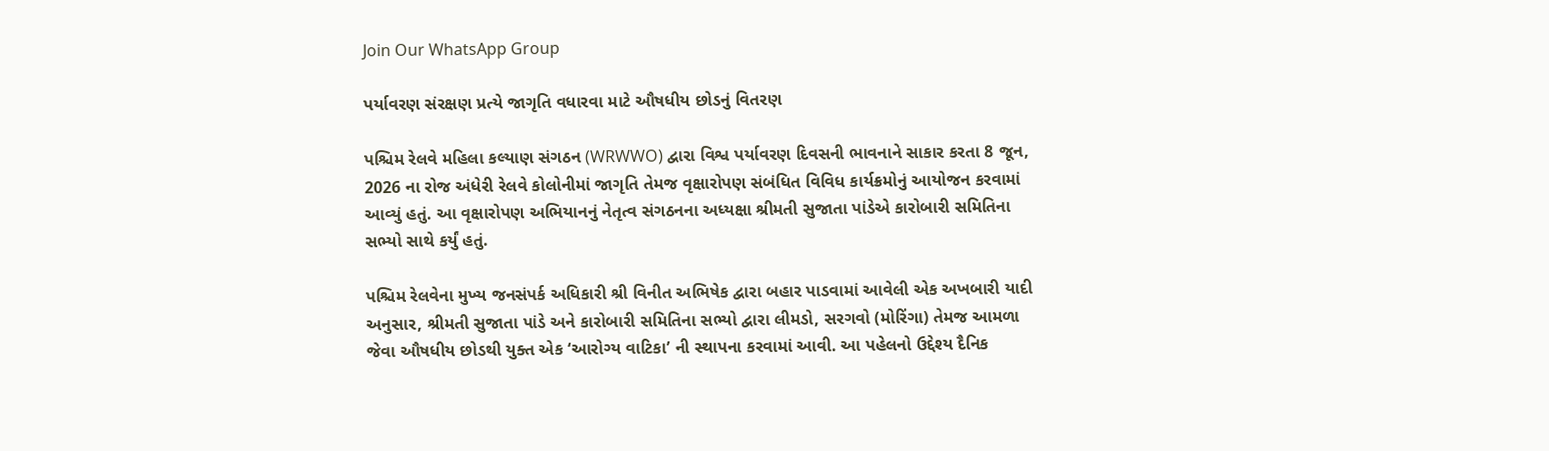Join Our WhatsApp Group

પર્યાવરણ સંરક્ષણ પ્રત્યે જાગૃતિ વધારવા માટે ઔષધીય છોડનું વિતરણ

પશ્ચિમ રેલવે મહિલા કલ્યાણ સંગઠન (WRWWO) દ્વારા વિશ્વ પર્યાવરણ દિવસની ભાવનાને સાકાર કરતા 8 જૂન, 2026 ના રોજ અંધેરી રેલવે કોલોનીમાં જાગૃતિ તેમજ વૃક્ષારોપણ સંબંધિત વિવિધ કાર્યક્રમોનું આયોજન કરવામાં આવ્યું હતું. આ વૃક્ષારોપણ અભિયાનનું નેતૃત્વ સંગઠનના અધ્યક્ષા શ્રીમતી સુજાતા પાંડેએ કારોબારી સમિતિના સભ્યો સાથે કર્યું હતું.

પશ્ચિમ રેલવેના મુખ્ય જનસંપર્ક અધિકારી શ્રી વિનીત અભિષેક દ્વારા બહાર પાડવામાં આવેલી એક અખબારી યાદી અનુસાર, શ્રીમતી સુજાતા પાંડે અને કારોબારી સમિતિના સભ્યો દ્વારા લીમડો, સરગવો (મોરિંગા) તેમજ આમળા જેવા ઔષધીય છોડથી યુક્ત એક ‘આરોગ્ય વાટિકા’ ની સ્થાપના કરવામાં આવી. આ પહેલનો ઉદ્દેશ્ય દૈનિક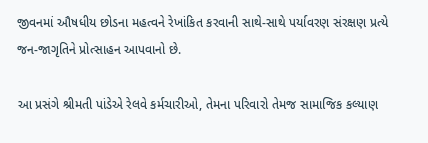જીવનમાં ઔષધીય છોડના મહત્વને રેખાંકિત કરવાની સાથે-સાથે પર્યાવરણ સંરક્ષણ પ્રત્યે જન-જાગૃતિને પ્રોત્સાહન આપવાનો છે.

આ પ્રસંગે શ્રીમતી પાંડેએ રેલવે કર્મચારીઓ, તેમના પરિવારો તેમજ સામાજિક કલ્યાણ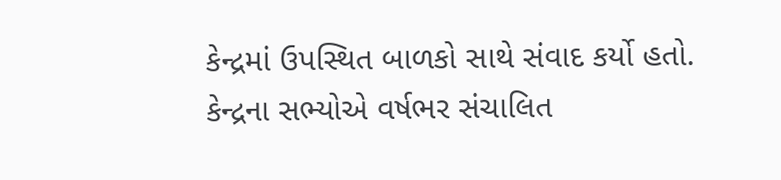કેન્દ્રમાં ઉપસ્થિત બાળકો સાથે સંવાદ કર્યો હતો. કેન્દ્રના સભ્યોએ વર્ષભર સંચાલિત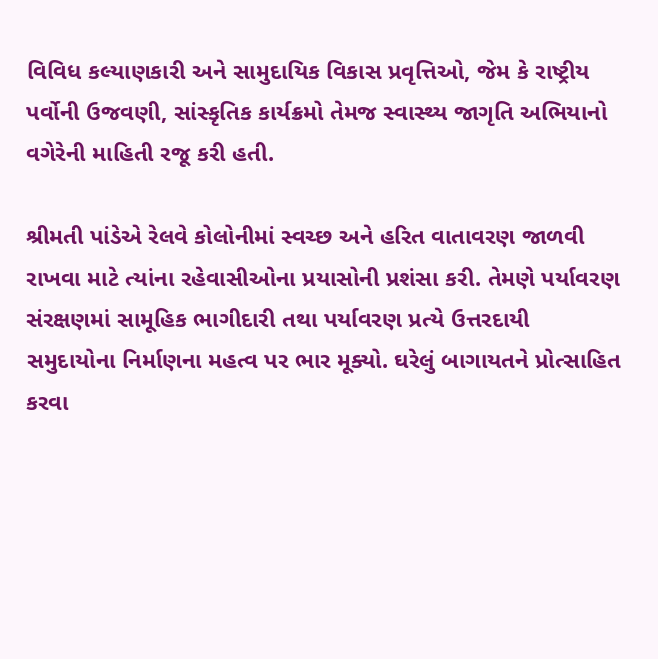વિવિધ કલ્યાણકારી અને સામુદાયિક વિકાસ પ્રવૃત્તિઓ, જેમ કે રાષ્ટ્રીય પર્વોની ઉજવણી, સાંસ્કૃતિક કાર્યક્રમો તેમજ સ્વાસ્થ્ય જાગૃતિ અભિયાનો વગેરેની માહિતી રજૂ કરી હતી.

શ્રીમતી પાંડેએ રેલવે કોલોનીમાં સ્વચ્છ અને હરિત વાતાવરણ જાળવી રાખવા માટે ત્યાંના રહેવાસીઓના પ્રયાસોની પ્રશંસા કરી. તેમણે પર્યાવરણ સંરક્ષણમાં સામૂહિક ભાગીદારી તથા પર્યાવરણ પ્રત્યે ઉત્તરદાયી સમુદાયોના નિર્માણના મહત્વ પર ભાર મૂક્યો. ઘરેલું બાગાયતને પ્રોત્સાહિત કરવા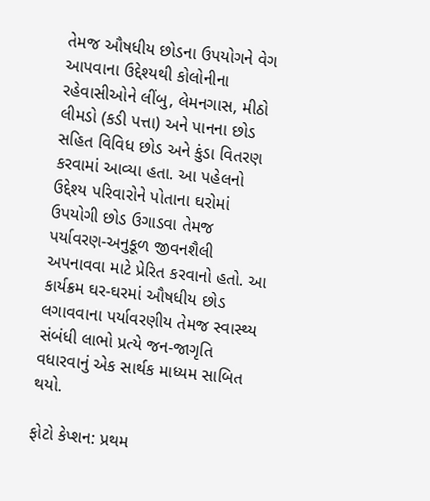તેમજ ઔષધીય છોડના ઉપયોગને વેગ આપવાના ઉદ્દેશ્યથી કોલોનીના રહેવાસીઓને લીંબુ, લેમનગાસ, મીઠો લીમડો (કડી પત્તા) અને પાનના છોડ સહિત વિવિધ છોડ અને કુંડા વિતરણ કરવામાં આવ્યા હતા. આ પહેલનો ઉદ્દેશ્ય પરિવારોને પોતાના ઘરોમાં ઉપયોગી છોડ ઉગાડવા તેમજ પર્યાવરણ-અનુકૂળ જીવનશૈલી અપનાવવા માટે પ્રેરિત કરવાનો હતો. આ કાર્યક્રમ ઘર-ઘરમાં ઔષધીય છોડ લગાવવાના પર્યાવરણીય તેમજ સ્વાસ્થ્ય સંબંધી લાભો પ્રત્યે જન-જાગૃતિ વધારવાનું એક સાર્થક માધ્યમ સાબિત થયો.

ફોટો કેપ્શન: પ્રથમ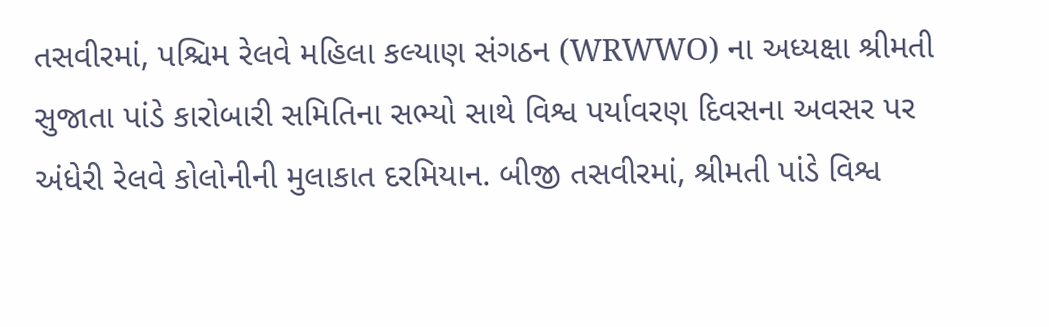તસવીરમાં, પશ્ચિમ રેલવે મહિલા કલ્યાણ સંગઠન (WRWWO) ના અધ્યક્ષા શ્રીમતી સુજાતા પાંડે કારોબારી સમિતિના સભ્યો સાથે વિશ્વ પર્યાવરણ દિવસના અવસર પર અંધેરી રેલવે કોલોનીની મુલાકાત દરમિયાન. બીજી તસવીરમાં, શ્રીમતી પાંડે વિશ્વ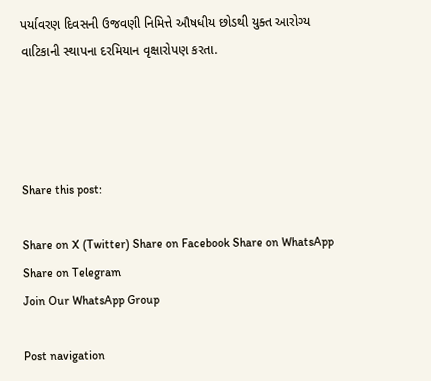પર્યાવરણ દિવસની ઉજવણી નિમિત્તે ઔષધીય છોડથી યુક્ત આરોગ્ય વાટિકાની સ્થાપના દરમિયાન વૃક્ષારોપણ કરતા.




Share this post:

Share on X (Twitter) Share on Facebook Share on WhatsApp Share on Telegram
Join Our WhatsApp Group

Post navigation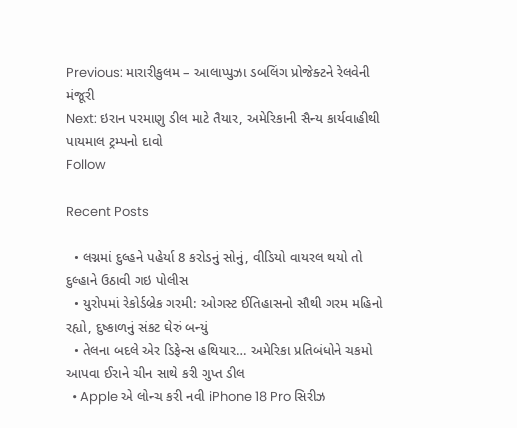Previous: મારારીકુલમ – આલાપ્પુઝા ડબલિંગ પ્રોજેક્ટને રેલવેની મંજૂરી
Next: ઇરાન પરમાણુ ડીલ માટે તૈયાર, અમેરિકાની સૈન્ય કાર્યવાહીથી પાયમાલ ટ્રમ્પનો દાવો
Follow

Recent Posts

  • લગ્નમાં દુલ્હને પહેર્યા 8 કરોડનું સોનું, વીડિયો વાયરલ થયો તો દુલ્હાને ઉઠાવી ગઇ પોલીસ
  • યુરોપમાં રેકોર્ડબ્રેક ગરમી: ઓગસ્ટ ઈતિહાસનો સૌથી ગરમ મહિનો રહ્યો, દુષ્કાળનું સંકટ ઘેરું બન્યું
  • તેલના બદલે એર ડિફેન્સ હથિયાર… અમેરિકા પ્રતિબંધોને ચકમો આપવા ઈરાને ચીન સાથે કરી ગુપ્ત ડીલ
  • Apple એ લોન્ચ કરી નવી iPhone 18 Pro સિરીઝ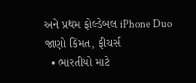અને પ્રથમ ફોલ્ડેબલ iPhone Duo જાણો કિંમત, ફીચર્સ
  • ભારતીયો માટે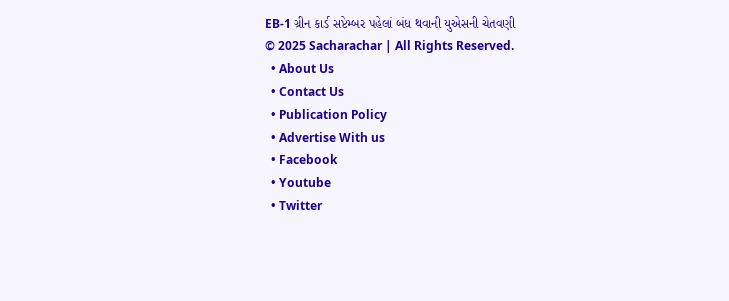EB-1 ગ્રીન કાર્ડ સપ્ટેમ્બર પહેલાં બંધ થવાની યુએસની ચેતવણી
© 2025 Sacharachar | All Rights Reserved.
  • About Us
  • Contact Us
  • Publication Policy
  • Advertise With us
  • Facebook
  • Youtube
  • Twitter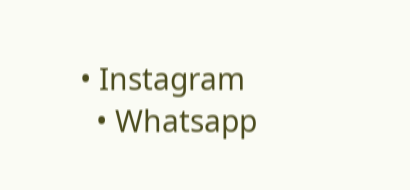• Instagram
  • Whatsapp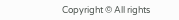Copyright © All rights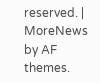reserved. | MoreNews by AF themes.